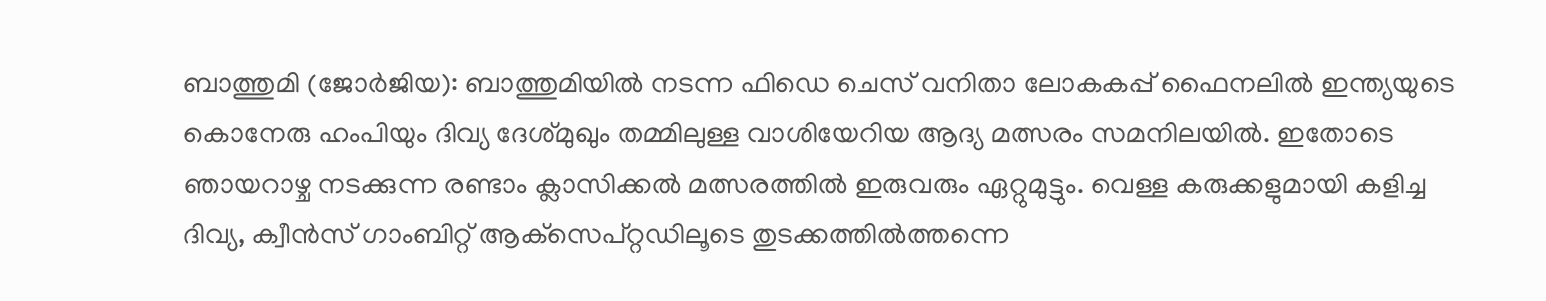ബാത്തുമി (ജോര്‍ജിയ): ബാത്തുമിയില്‍ നടന്ന ഫിഡെ ചെസ് വനിതാ ലോകകപ്പ് ഫൈനലില്‍ ഇന്ത്യയുടെ കൊനേരു ഹംപിയും ദിവ്യ ദേശ്മുഖും തമ്മിലുള്ള വാശിയേറിയ ആദ്യ മത്സരം സമനിലയില്‍. ഇതോടെ ഞായറാഴ്ച നടക്കുന്ന രണ്ടാം ക്ലാസിക്കല്‍ മത്സരത്തില്‍ ഇരുവരും ഏറ്റുമുട്ടും. വെള്ള കരുക്കളുമായി കളിച്ച ദിവ്യ, ക്വീന്‍സ് ഗാംബിറ്റ് ആക്‌സെപ്റ്റഡിലൂടെ തുടക്കത്തില്‍ത്തന്നെ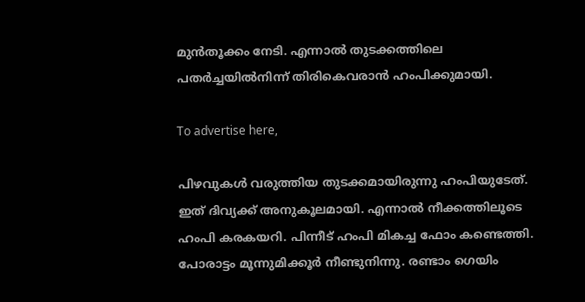മുന്‍തൂക്കം നേടി. എന്നാല്‍ തുടക്കത്തിലെ പതര്‍ച്ചയില്‍നിന്ന് തിരികെവരാന്‍ ഹംപിക്കുമായി.

To advertise here,

പിഴവുകള്‍ വരുത്തിയ തുടക്കമായിരുന്നു ഹംപിയുടേത്. ഇത് ദിവ്യക്ക് അനുകൂലമായി. എന്നാല്‍ നീക്കത്തിലൂടെ ഹംപി കരകയറി. പിന്നീട് ഹംപി മികച്ച ഫോം കണ്ടെത്തി. പോരാട്ടം മൂന്നുമിക്കൂര്‍ നീണ്ടുനിന്നു. രണ്ടാം ഗെയിം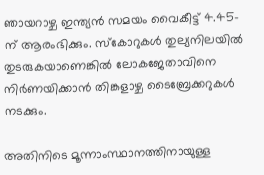ഞായറാഴ്ച ഇന്ത്യന്‍ സമയം വൈകീട്ട് 4.45-ന് ആരംഭിക്കും. സ്‌കോറുകള്‍ തുല്യനിലയില്‍ തുടരുകയാണെങ്കില്‍ ലോകജേതാവിനെ നിര്‍ണയിക്കാന്‍ തിങ്കളാഴ്ച ടൈബ്രേക്കറുകള്‍ നടക്കും.

അതിനിടെ മൂന്നാംസ്ഥാനത്തിനായുള്ള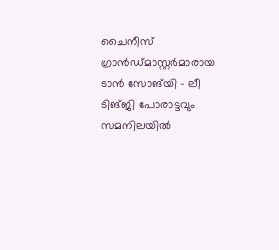ചൈനീസ് ഗ്രാന്‍ഡ്മാസ്റ്റര്‍മാരായ ടാന്‍ സോങ്‌യി - ലീ ടിങ്ജി പോരാട്ടവും സമനിലയില്‍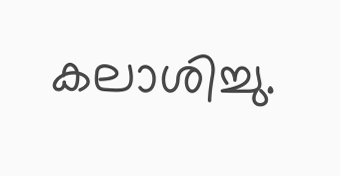കലാശിച്ചു.